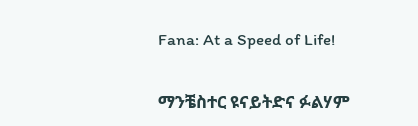Fana: At a Speed of Life!

ማንቼስተር ዩናይትድና ፉልሃም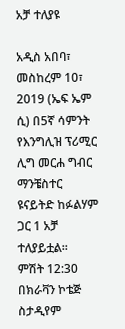አቻ ተለያዩ

አዲስ አበባ፣ መስከረም 10፣ 2019 (ኤፍ ኤም ሲ) በ5ኛ ሳምንት የእንግሊዝ ፕሪሚር ሊግ መርሐ ግብር ማንቼስተር ዩናይትድ ከፉልሃም ጋር 1 አቻ ተለያይቷል፡፡
ምሽት 12:30 በክራቫን ኮቴጅ ስታዲየም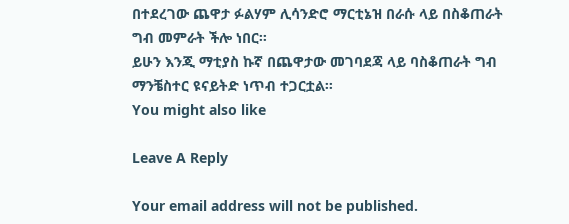በተደረገው ጨዋታ ፉልሃም ሊሳንድሮ ማርቲኔዝ በራሱ ላይ በስቆጠራት ግብ መምራት ችሎ ነበር፡፡
ይሁን እንጂ ማቲያስ ኩኛ በጨዋታው መገባደጃ ላይ ባስቆጠራት ግብ ማንቼስተር ዩናይትድ ነጥብ ተጋርቷል፡፡
You might also like

Leave A Reply

Your email address will not be published.